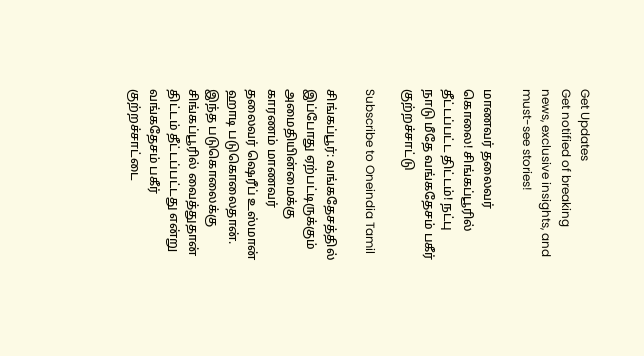Get Updates
Get notified of breaking news, exclusive insights, and must-see stories!

மாணவர் தலைவர் கொலை! சிங்கப்பூரில் தீட்டப்பட்ட திட்டம்! நட்பு நாடு மீதே வங்கதேசம் பகீர் குற்றச்சாட்டு

Subscribe to Oneindia Tamil

சிங்கப்பூர்: வங்கதேசத்தில் இப்போது ஏற்பட்டிருக்கும் அமைதியின்மைக்கு காரணம் மாணவர் தலைவர் ஷெரீப் உஸ்மான் ஹாடி படுகொலைதான். இந்த படுகொலைக்கு சிங்கப்பூரில் வைத்துதான் திட்டம் தீட்டப்பட்டது என்று வங்கதேசம் பகீர் குற்றச்சாட்டை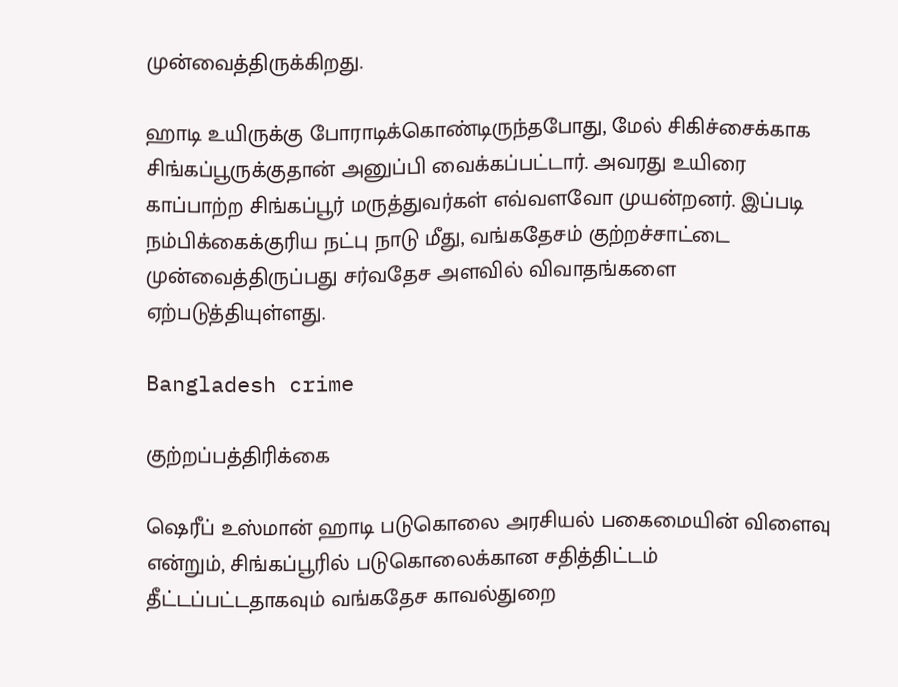முன்வைத்திருக்கிறது.

ஹாடி உயிருக்கு போராடிக்கொண்டிருந்தபோது, மேல் சிகிச்சைக்காக சிங்கப்பூருக்குதான் அனுப்பி வைக்கப்பட்டார். அவரது உயிரை காப்பாற்ற சிங்கப்பூர் மருத்துவர்கள் எவ்வளவோ முயன்றனர். இப்படி நம்பிக்கைக்குரிய நட்பு நாடு மீது, வங்கதேசம் குற்றச்சாட்டை முன்வைத்திருப்பது சர்வதேச அளவில் விவாதங்களை ஏற்படுத்தியுள்ளது.

Bangladesh crime

குற்றப்பத்திரிக்கை

ஷெரீப் உஸ்மான் ஹாடி படுகொலை அரசியல் பகைமையின் விளைவு என்றும், சிங்கப்பூரில் படுகொலைக்கான சதித்திட்டம் தீட்டப்பட்டதாகவும் வங்கதேச காவல்துறை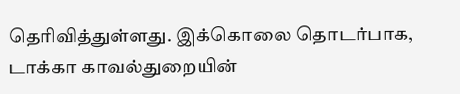தெரிவித்துள்ளது. இக்கொலை தொடர்பாக, டாக்கா காவல்துறையின்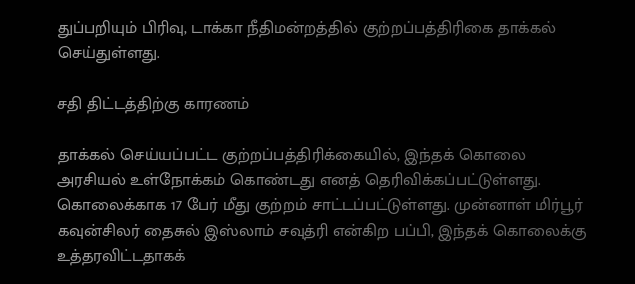துப்பறியும் பிரிவு, டாக்கா நீதிமன்றத்தில் குற்றப்பத்திரிகை தாக்கல் செய்துள்ளது.

சதி திட்டத்திற்கு காரணம்

தாக்கல் செய்யப்பட்ட குற்றப்பத்திரிக்கையில், இந்தக் கொலை அரசியல் உள்நோக்கம் கொண்டது எனத் தெரிவிக்கப்பட்டுள்ளது. கொலைக்காக 17 பேர் மீது குற்றம் சாட்டப்பட்டுள்ளது. முன்னாள் மிர்பூர் கவுன்சிலர் தைசுல் இஸ்லாம் சவுத்ரி என்கிற பப்பி, இந்தக் கொலைக்கு உத்தரவிட்டதாகக்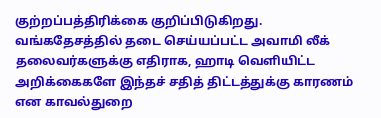குற்றப்பத்திரிக்கை குறிப்பிடுகிறது. வங்கதேசத்தில் தடை செய்யப்பட்ட அவாமி லீக் தலைவர்களுக்கு எதிராக, ஹாடி வெளியிட்ட அறிக்கைகளே இந்தச் சதித் திட்டத்துக்கு காரணம் என காவல்துறை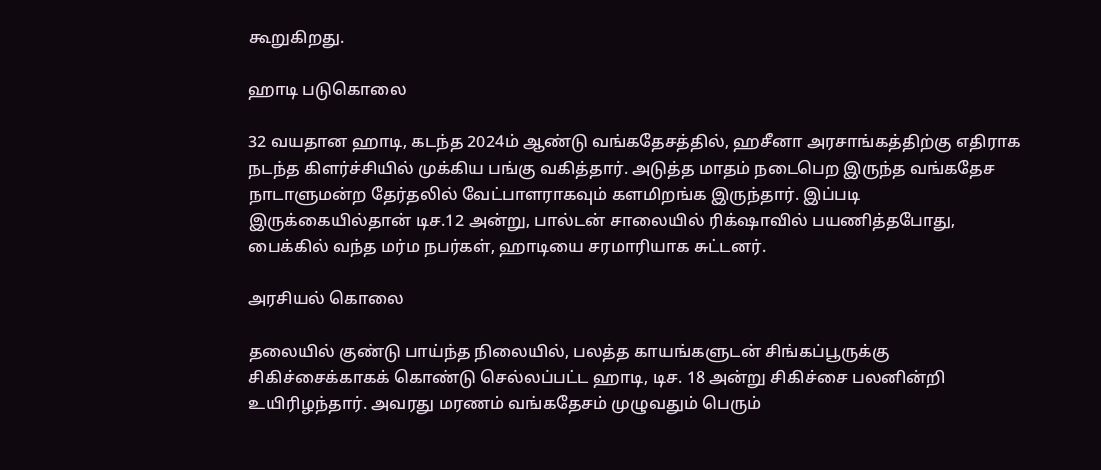கூறுகிறது.

ஹாடி படுகொலை

32 வயதான ஹாடி, கடந்த 2024ம் ஆண்டு வங்கதேசத்தில், ஹசீனா அரசாங்கத்திற்கு எதிராக நடந்த கிளர்ச்சியில் முக்கிய பங்கு வகித்தார். அடுத்த மாதம் நடைபெற இருந்த வங்கதேச நாடாளுமன்ற தேர்தலில் வேட்பாளராகவும் களமிறங்க இருந்தார். இப்படி இருக்கையில்தான் டிச.12 அன்று, பால்டன் சாலையில் ரிக்‌ஷாவில் பயணித்தபோது, பைக்கில் வந்த மர்ம நபர்கள், ஹாடியை சரமாரியாக சுட்டனர்.

அரசியல் கொலை

தலையில் குண்டு பாய்ந்த நிலையில், பலத்த காயங்களுடன் சிங்கப்பூருக்கு சிகிச்சைக்காகக் கொண்டு செல்லப்பட்ட ஹாடி, டிச. 18 அன்று சிகிச்சை பலனின்றி உயிரிழந்தார். அவரது மரணம் வங்கதேசம் முழுவதும் பெரும்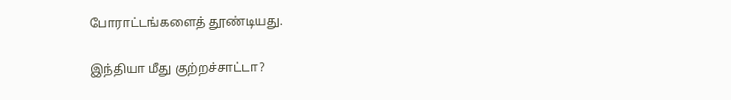போராட்டங்களைத் தூண்டியது.

இந்தியா மீது குற்றச்சாட்டா?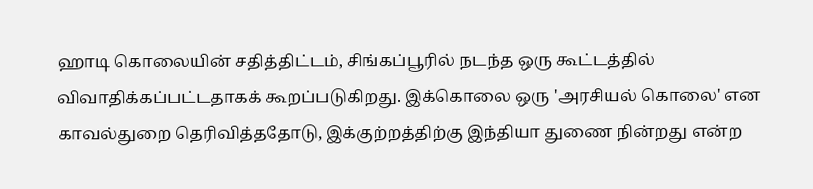ஹாடி கொலையின் சதித்திட்டம், சிங்கப்பூரில் நடந்த ஒரு கூட்டத்தில் விவாதிக்கப்பட்டதாகக் கூறப்படுகிறது. இக்கொலை ஒரு 'அரசியல் கொலை' என காவல்துறை தெரிவித்ததோடு, இக்குற்றத்திற்கு இந்தியா துணை நின்றது என்ற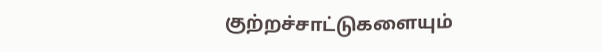குற்றச்சாட்டுகளையும்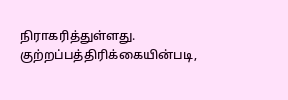நிராகரித்துள்ளது. குற்றப்பத்திரிக்கையின்படி,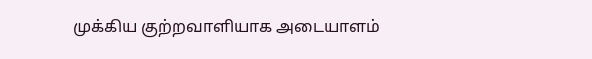முக்கிய குற்றவாளியாக அடையாளம்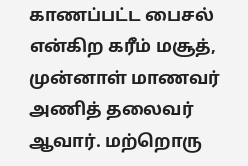காணப்பட்ட பைசல் என்கிற கரீம் மசூத், முன்னாள் மாணவர் அணித் தலைவர் ஆவார். மற்றொரு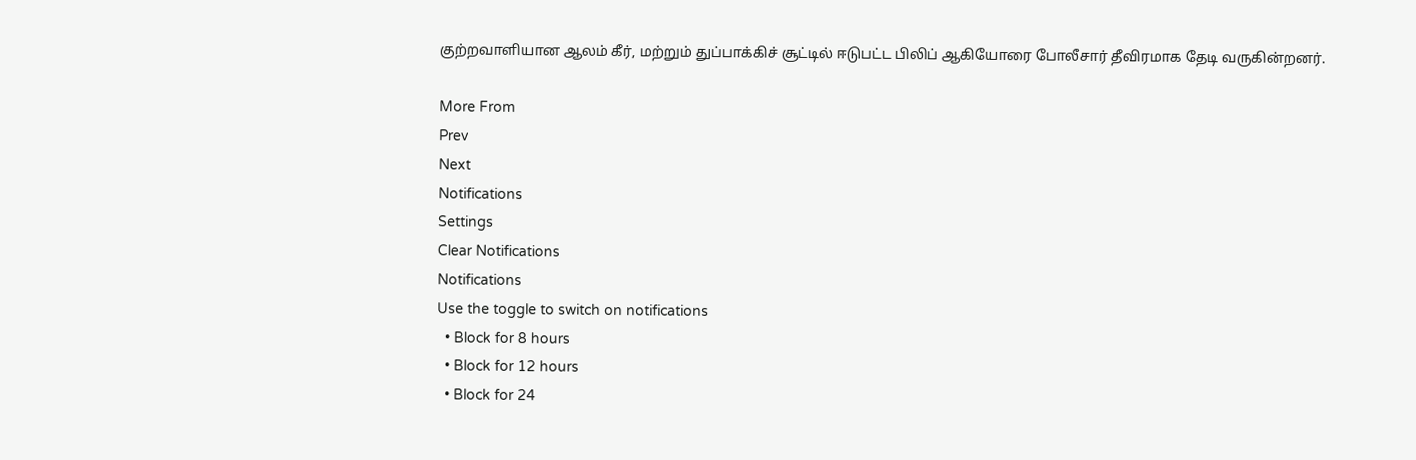குற்றவாளியான ஆலம் கீர், மற்றும் துப்பாக்கிச் சூட்டில் ஈடுபட்ட பிலிப் ஆகியோரை போலீசார் தீவிரமாக தேடி வருகின்றனர்.

More From
Prev
Next
Notifications
Settings
Clear Notifications
Notifications
Use the toggle to switch on notifications
  • Block for 8 hours
  • Block for 12 hours
  • Block for 24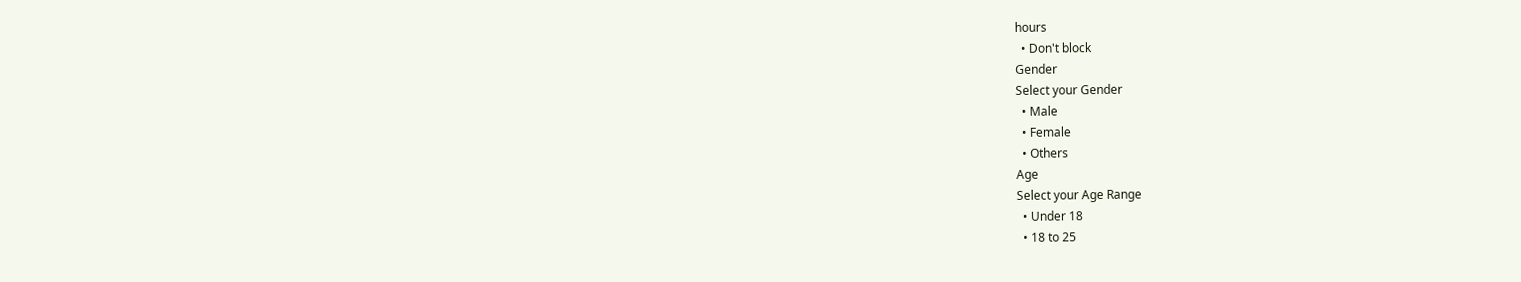hours
  • Don't block
Gender
Select your Gender
  • Male
  • Female
  • Others
Age
Select your Age Range
  • Under 18
  • 18 to 25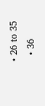• 26 to 35
  • 36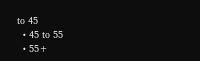to 45
  • 45 to 55
  • 55+